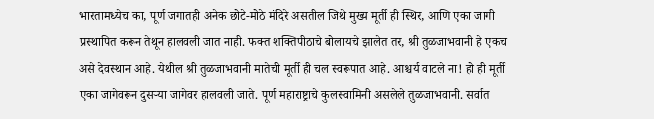भारतामध्येच का, पूर्ण जगातही अनेक छोटे-मोठे मंदिरे असतील जिथे मुख्य मूर्ती ही स्थिर, आणि एका जागी प्रस्थापित करून तेथून हालवली जात नाही. फक्त शक्तिपीठाचे बोलायचे झालेत तर, श्री तुळजाभवानी हे एकच असे देवस्थान आहे. येथील श्री तुळजाभवानी मातेची मूर्ती ही चल स्वरूपात आहे. आश्चर्य वाटले ना! हो ही मूर्ती एका जागेवरून दुसऱ्या जागेवर हालवली जाते. पूर्ण महाराष्ट्राचे कुलस्वामिनी असलेले तुळजाभवानी. सर्वात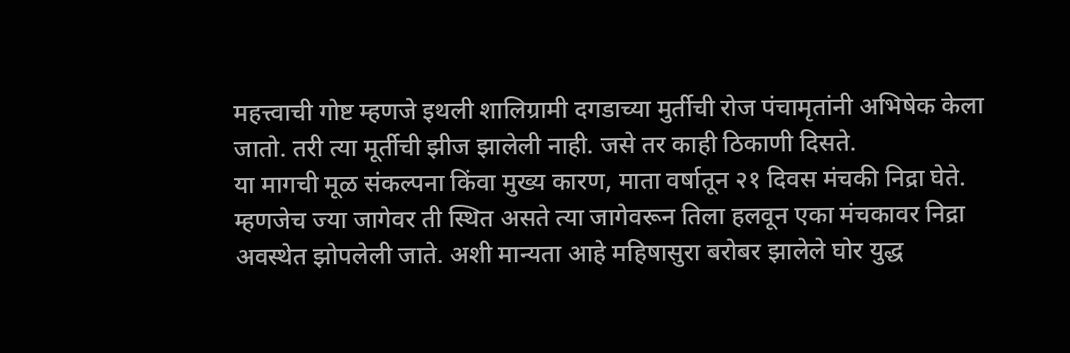महत्त्वाची गोष्ट म्हणजे इथली शालिग्रामी दगडाच्या मुर्तीची रोज पंचामृतांनी अभिषेक केला जातो. तरी त्या मूर्तीची झीज झालेली नाही. जसे तर काही ठिकाणी दिसते.
या मागची मूळ संकल्पना किंवा मुख्य कारण, माता वर्षातून २१ दिवस मंचकी निद्रा घेते. म्हणजेच ज्या जागेवर ती स्थित असते त्या जागेवरून तिला हलवून एका मंचकावर निद्रा अवस्थेत झोपलेली जाते. अशी मान्यता आहे महिषासुरा बरोबर झालेले घोर युद्ध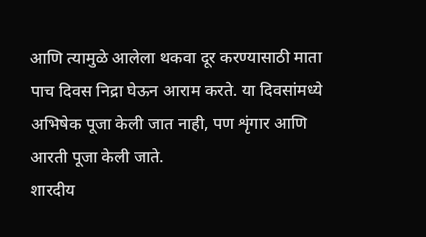आणि त्यामुळे आलेला थकवा दूर करण्यासाठी माता पाच दिवस निद्रा घेऊन आराम करते. या दिवसांमध्ये अभिषेक पूजा केली जात नाही, पण शृंगार आणि आरती पूजा केली जाते.
शारदीय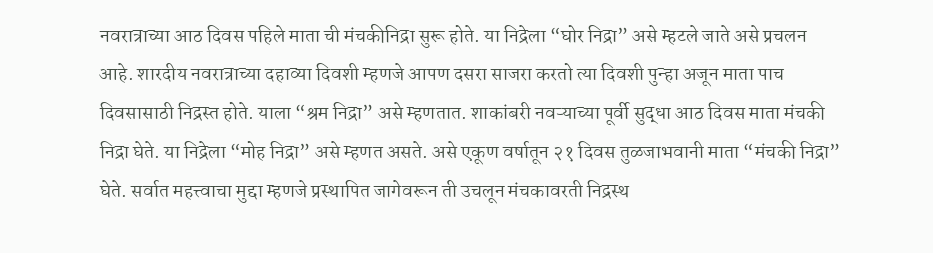नवरात्राच्या आठ दिवस पहिले माता ची मंचकीनिद्रा सुरू होते. या निद्रेला “घोर निद्रा” असे म्हटले जाते असे प्रचलन आहे. शारदीय नवरात्राच्या दहाव्या दिवशी म्हणजे आपण दसरा साजरा करतो त्या दिवशी पुन्हा अजून माता पाच दिवसासाठी निद्रस्त होते. याला “श्रम निद्रा” असे म्हणतात. शाकांबरी नवऱ्याच्या पूर्वी सुद्धा आठ दिवस माता मंचकी निद्रा घेते. या निद्रेला “मोह निद्रा” असे म्हणत असते. असे एकूण वर्षातून २१ दिवस तुळजाभवानी माता “मंचकी निद्रा” घेते. सर्वात महत्त्वाचा मुद्दा म्हणजे प्रस्थापित जागेवरून ती उचलून मंचकावरती निद्रस्थ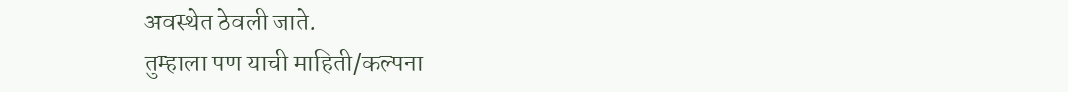अवस्थेत ठेवली जाते.
तुम्हाला पण याची माहिती/कल्पना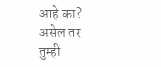आहे का? असेल तर तुम्ही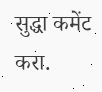सुद्धा कमेंट करा.